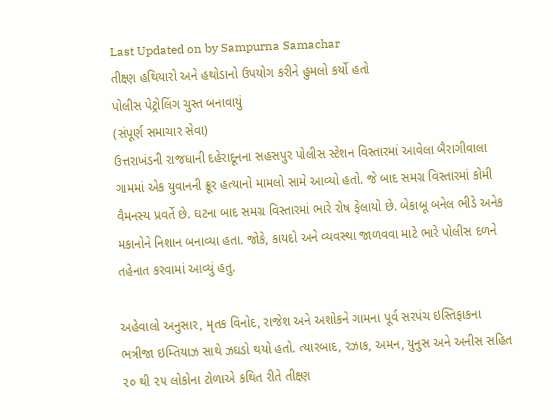Last Updated on by Sampurna Samachar
તીક્ષ્ણ હથિયારો અને હથોડાનો ઉપયોગ કરીને હુમલો કર્યો હતો
પોલીસ પેટ્રોલિંગ ચુસ્ત બનાવાયું
(સંપૂર્ણ સમાચાર સેવા)
ઉત્તરાખંડની રાજધાની દહેરાદૂનના સહસપુર પોલીસ સ્ટેશન વિસ્તારમાં આવેલા બૈરાગીવાલા ગામમાં એક યુવાનની ક્રૂર હત્યાનો મામલો સામે આવ્યો હતો. જે બાદ સમગ્ર વિસ્તારમાં કોમી વૈમનસ્ય પ્રવર્તે છે. ઘટના બાદ સમગ્ર વિસ્તારમાં ભારે રોષ ફેલાયો છે. બેકાબૂ બનેલ ભીડે અનેક મકાનોને નિશાન બનાવ્યા હતા. જોકે, કાયદો અને વ્યવસ્થા જાળવવા માટે ભારે પોલીસ દળને તહેનાત કરવામાં આવ્યું હતુ.

અહેવાલો અનુસાર, મૃતક વિનોદ, રાજેશ અને અશોકને ગામના પૂર્વ સરપંચ ઇસ્તિફાકના ભત્રીજા ઇમ્તિયાઝ સાથે ઝઘડો થયો હતો. ત્યારબાદ, રઝાક, અમન, યુનુસ અને અનીસ સહિત ૨૦ થી ૨૫ લોકોના ટોળાએ કથિત રીતે તીક્ષ્ણ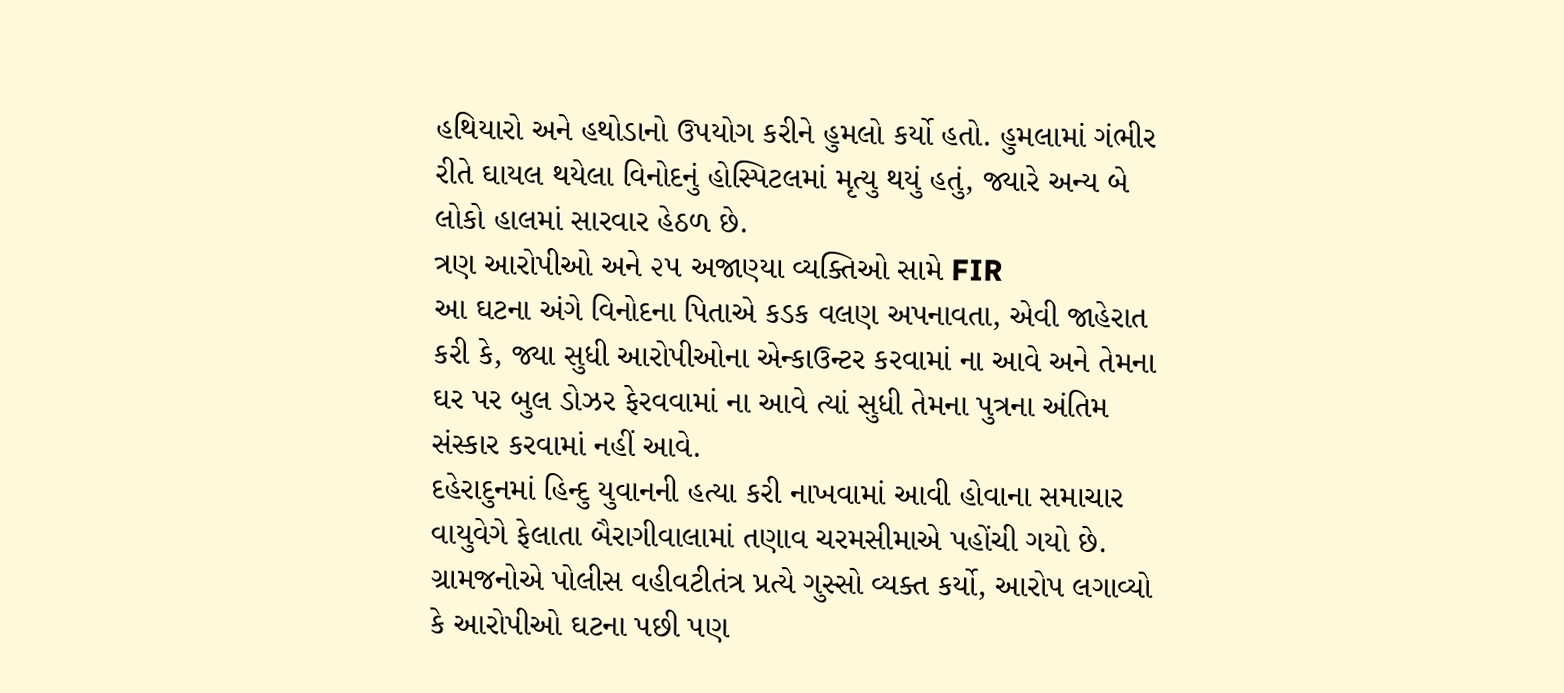હથિયારો અને હથોડાનો ઉપયોગ કરીને હુમલો કર્યો હતો. હુમલામાં ગંભીર રીતે ઘાયલ થયેલા વિનોદનું હોસ્પિટલમાં મૃત્યુ થયું હતું, જ્યારે અન્ય બે લોકો હાલમાં સારવાર હેઠળ છે.
ત્રણ આરોપીઓ અને ૨૫ અજાણ્યા વ્યક્તિઓ સામે FIR
આ ઘટના અંગે વિનોદના પિતાએ કડક વલણ અપનાવતા, એવી જાહેરાત કરી કે, જ્યા સુધી આરોપીઓના એન્કાઉન્ટર કરવામાં ના આવે અને તેમના ઘર પર બુલ ડોઝર ફેરવવામાં ના આવે ત્યાં સુધી તેમના પુત્રના અંતિમ સંસ્કાર કરવામાં નહીં આવે.
દહેરાદુનમાં હિન્દુ યુવાનની હત્યા કરી નાખવામાં આવી હોવાના સમાચાર વાયુવેગે ફેલાતા બૈરાગીવાલામાં તણાવ ચરમસીમાએ પહોંચી ગયો છે. ગ્રામજનોએ પોલીસ વહીવટીતંત્ર પ્રત્યે ગુસ્સો વ્યક્ત કર્યો, આરોપ લગાવ્યો કે આરોપીઓ ઘટના પછી પણ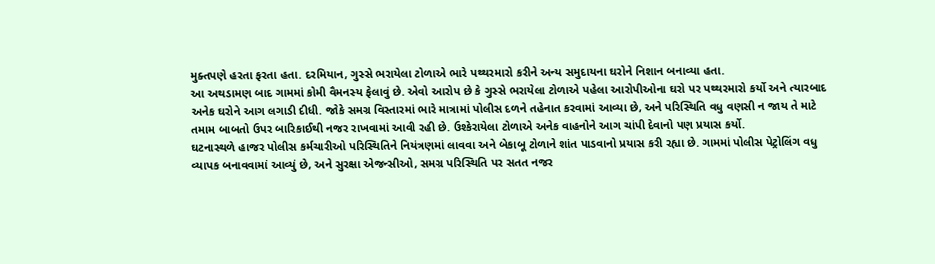મુક્તપણે હરતા ફરતા હતા. દરમિયાન, ગુસ્સે ભરાયેલા ટોળાએ ભારે પથ્થરમારો કરીને અન્ય સમુદાયના ઘરોને નિશાન બનાવ્યા હતા.
આ અથડામણ બાદ ગામમાં કોમી વૈમનસ્ય ફેલાવું છે. એવો આરોપ છે કે ગુસ્સે ભરાયેલા ટોળાએ પહેલા આરોપીઓના ઘરો પર પથ્થરમારો કર્યો અને ત્યારબાદ અનેક ઘરોને આગ લગાડી દીધી. જોકે સમગ્ર વિસ્તારમાં ભારે માત્રામાં પોલીસ દળને તહેનાત કરવામાં આવ્યા છે, અને પરિસ્થિતિ વધુ વણસી ન જાય તે માટે તમામ બાબતો ઉપર બારિકાઈથી નજર રાખવામાં આવી રહી છે. ઉશ્કેરાયેલા ટોળાએ અનેક વાહનોને આગ ચાંપી દેવાનો પણ પ્રયાસ કર્યો.
ઘટનાસ્થળે હાજર પોલીસ કર્મચારીઓ પરિસ્થિતિને નિયંત્રણમાં લાવવા અને બેકાબૂ ટોળાને શાંત પાડવાનો પ્રયાસ કરી રહ્યા છે. ગામમાં પોલીસ પેટ્રોલિંગ વધુ વ્યાપક બનાવવામાં આવ્યું છે, અને સુરક્ષા એજન્સીઓ, સમગ્ર પરિસ્થિતિ પર સતત નજર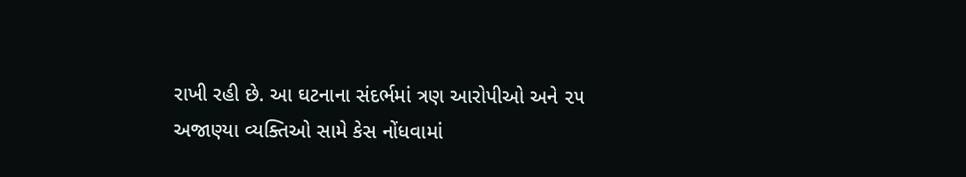રાખી રહી છે. આ ઘટનાના સંદર્ભમાં ત્રણ આરોપીઓ અને ૨૫ અજાણ્યા વ્યક્તિઓ સામે કેસ નોંધવામાં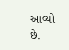આવ્યો છે.